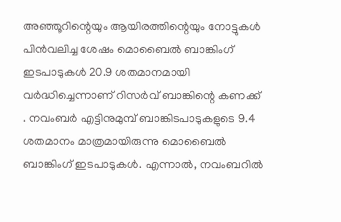അഞ്ഞൂറിന്റെയും ആയിരത്തിന്റെയും നോട്ടുകള്‍ പിന്‍വലിച്ച ശേഷം മൊബൈല്‍ ബാങ്കിംഗ് ഇടപാടുകള്‍ 20.9 ശതമാനമായി വര്‍ദ്ധിച്ചെന്നാണ് റിസര്‍വ് ബാങ്കിന്റെ കണക്ക് . നവംബര്‍ എട്ടിനുമുമ്പ് ബാങ്കിടപാടുകളുടെ 9.4 ശതമാനം മാത്രമായിരുന്നു മൊബൈല്‍ ബാങ്കിംഗ് ഇടപാടുകള്‍. എന്നാല്‍, നവംബറില്‍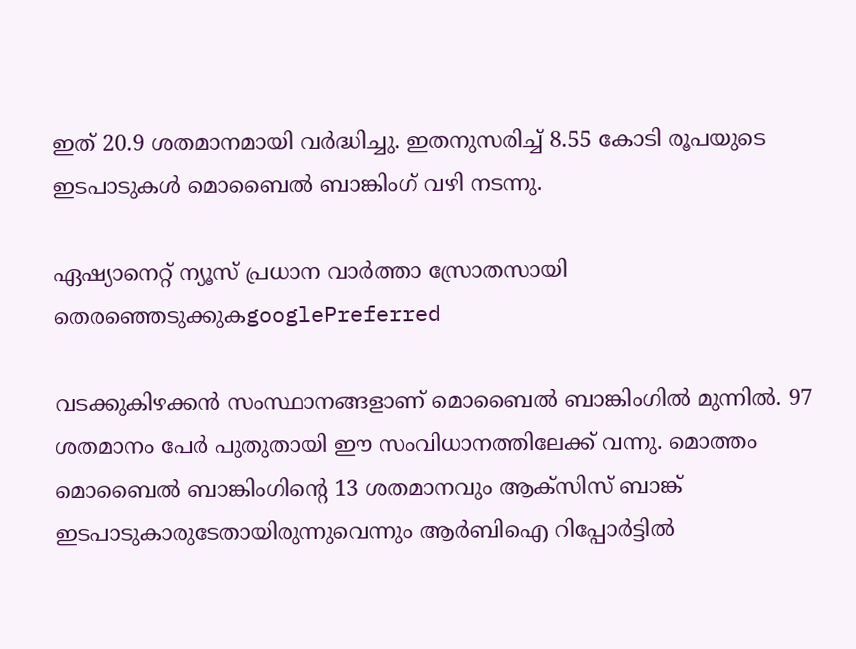ഇത് 20.9 ശതമാനമായി വര്‍ദ്ധിച്ചു. ഇതനുസരിച്ച് 8.55 കോടി രൂപയുടെ ഇടപാടുകള്‍ മൊബൈല്‍ ബാങ്കിംഗ് വഴി നടന്നു.

ഏഷ്യാനെറ്റ് ന്യൂസ് പ്രധാന വാർത്താ സ്രോതസായി തെരഞ്ഞെടുക്കുകgooglePreferred

വടക്കുകിഴക്കന്‍ സംസ്ഥാനങ്ങളാണ് മൊബൈല്‍ ബാങ്കിംഗില്‍ മുന്നില്‍. 97 ശതമാനം പേര്‍ പുതുതായി ഈ സംവിധാനത്തിലേക്ക് വന്നു. മൊത്തം മൊബൈല്‍ ബാങ്കിംഗിന്റെ 13 ശതമാനവും ആക്‌സിസ് ബാങ്ക് ഇടപാടുകാരുടേതായിരുന്നുവെന്നും ആര്‍ബിഐ റിപ്പോര്‍ട്ടില്‍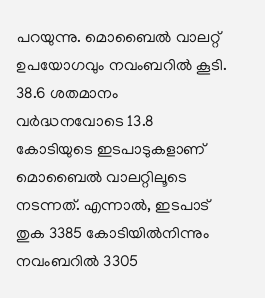പറയുന്നു. മൊബൈല്‍ വാലറ്റ് ഉപയോഗവും നവംബറില്‍ കൂടി. 38.6 ശതമാനം വര്‍ദ്ധനവോടെ 13.8 കോടിയുടെ ഇടപാടുകളാണ് മൊബൈല്‍ വാലറ്റിലൂടെ നടന്നത്. എന്നാല്‍, ഇടപാട് തുക 3385 കോടിയില്‍നിന്നും നവംബറില്‍ 3305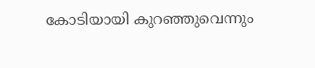കോടിയായി കുറഞ്ഞുവെന്നും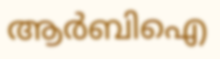ആര്‍ബിഐ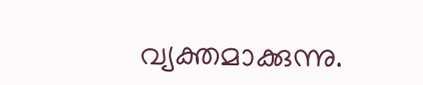വ്യക്തമാക്കുന്നു.